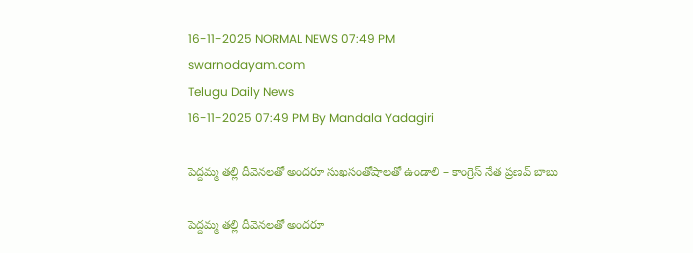16-11-2025 NORMAL NEWS 07:49 PM
swarnodayam.com
Telugu Daily News
16-11-2025 07:49 PM By Mandala Yadagiri

పెద్దమ్మ తల్లి దీవెనలతో అందరూ సుఖసంతోషాలతో ఉండాలి – కాంగ్రెస్ నేత ప్రణవ్ బాబు

పెద్దమ్మ తల్లి దీవెనలతో అందరూ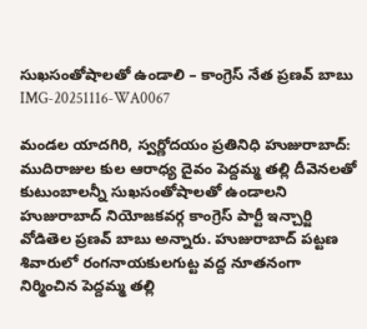సుఖసంతోషాలతో ఉండాలి – కాంగ్రెస్ నేత ప్రణవ్ బాబు
IMG-20251116-WA0067

మండల యాదగిరి, స్వర్ణోదయం ప్రతినిధి హుజురాబాద్:
ముదిరాజుల కుల ఆరాధ్య దైవం పెద్దమ్మ తల్లి దీవెనలతో కుటుంబాలన్నీ సుఖసంతోషాలతో ఉండాలని హుజురాబాద్ నియోజకవర్గ కాంగ్రెస్ పార్టీ ఇన్చార్జి వోడితెల ప్రణవ్ బాబు అన్నారు. హుజురాబాద్ పట్టణ శివారులో రంగనాయకులగుట్ట వద్ద నూతనంగా నిర్మించిన పెద్దమ్మ తల్లి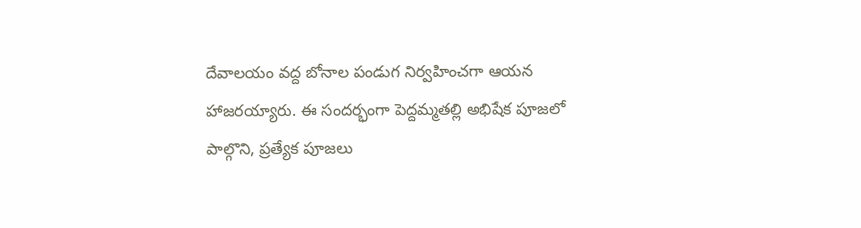దేవాలయం వద్ద బోనాల పండుగ నిర్వహించగా ఆయన హాజరయ్యారు. ఈ సందర్భంగా పెద్దమ్మతల్లి అభిషేక పూజలో పాల్గొని, ప్రత్యేక పూజలు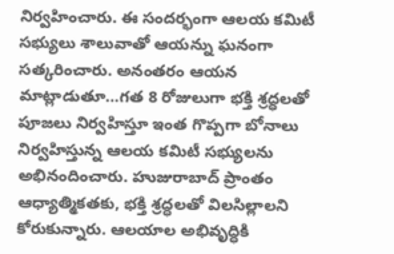నిర్వహించారు. ఈ సందర్భంగా ఆలయ కమిటీ సభ్యులు శాలువాతో ఆయన్ను ఘనంగా సత్కరించారు. అనంతరం ఆయన మాట్లాడుతూ…గత 8 రోజులుగా భక్తి శ్రద్ధలతో పూజలు నిర్వహిస్తూ ఇంత గొప్పగా బోనాలు నిర్వహిస్తున్న ఆలయ కమిటీ సభ్యులను అభినందించారు. హుజురాబాద్ ప్రాంతం ఆధ్యాత్మికతకు, భక్తి శ్రద్ధలతో విలసిల్లాలని కోరుకున్నారు. ఆలయాల అభివృద్ధికి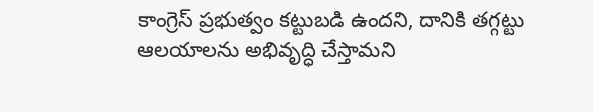కాంగ్రెస్ ప్రభుత్వం కట్టుబడి ఉందని, దానికి తగ్గట్టు ఆలయాలను అభివృద్ధి చేస్తామని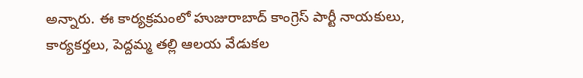అన్నారు. ఈ కార్యక్రమంలో హుజురాబాద్ కాంగ్రెస్ పార్టీ నాయకులు, కార్యకర్తలు, పెద్దమ్మ తల్లి ఆలయ వేడుకల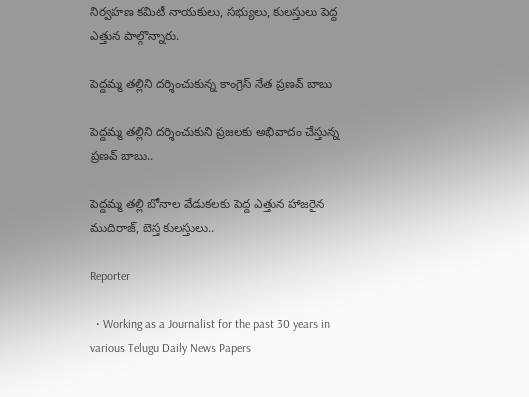నిర్వహణ కమిటీ నాయకులు, సభ్యులు, కులస్తులు పెద్ద ఎత్తున పాల్గొన్నారు.

పెద్దమ్మ తల్లిని దర్శించుకున్న కాంగ్రెస్ నేత ప్రణవ్ బాబు

పెద్దమ్మ తల్లిని దర్శించుకుని ప్రజలకు అభివాదం చేస్తున్న ప్రణవ్ బాబు..

పెద్దమ్మ తల్లి బోనాల వేడుకలకు పెద్ద ఎత్తున హాజరైన ముదిరాజ్, బెస్త కులస్తులు..

Reporter

  • Working as a Journalist for the past 30 years in various Telugu Daily News Papers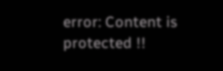error: Content is protected !!